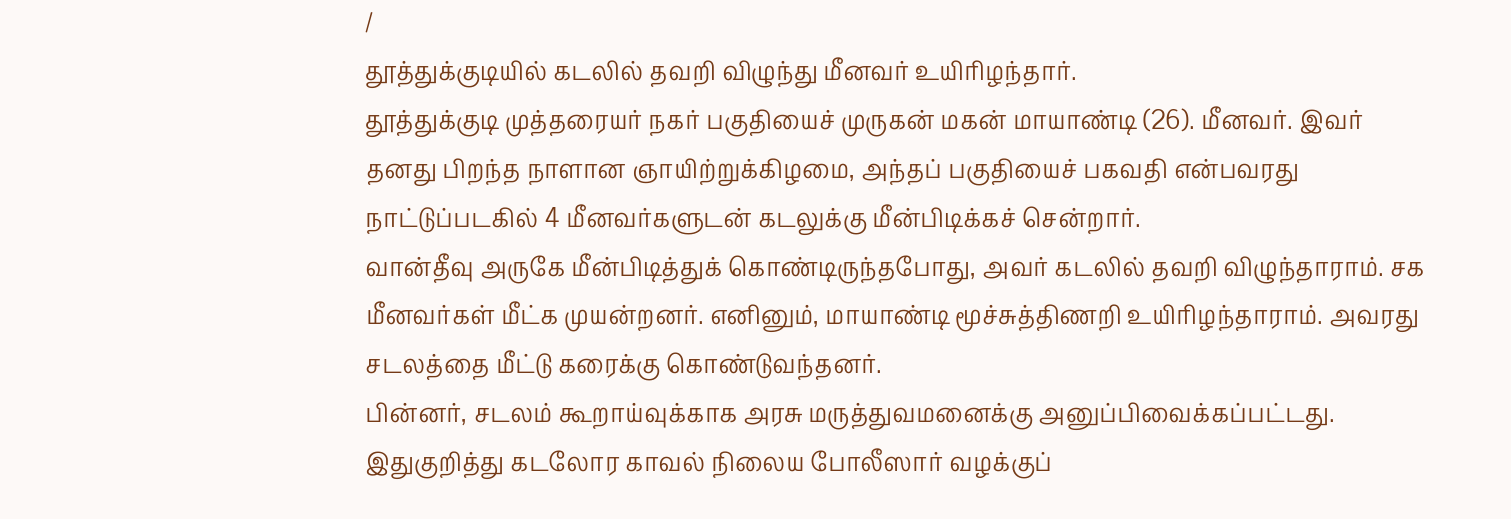/
தூத்துக்குடியில் கடலில் தவறி விழுந்து மீனவர் உயிரிழந்தார்.
தூத்துக்குடி முத்தரையர் நகர் பகுதியைச் முருகன் மகன் மாயாண்டி (26). மீனவர். இவர் தனது பிறந்த நாளான ஞாயிற்றுக்கிழமை, அந்தப் பகுதியைச் பகவதி என்பவரது நாட்டுப்படகில் 4 மீனவர்களுடன் கடலுக்கு மீன்பிடிக்கச் சென்றார்.
வான்தீவு அருகே மீன்பிடித்துக் கொண்டிருந்தபோது, அவர் கடலில் தவறி விழுந்தாராம். சக மீனவர்கள் மீட்க முயன்றனர். எனினும், மாயாண்டி மூச்சுத்திணறி உயிரிழந்தாராம். அவரது சடலத்தை மீட்டு கரைக்கு கொண்டுவந்தனர்.
பின்னர், சடலம் கூறாய்வுக்காக அரசு மருத்துவமனைக்கு அனுப்பிவைக்கப்பட்டது. இதுகுறித்து கடலோர காவல் நிலைய போலீஸார் வழக்குப்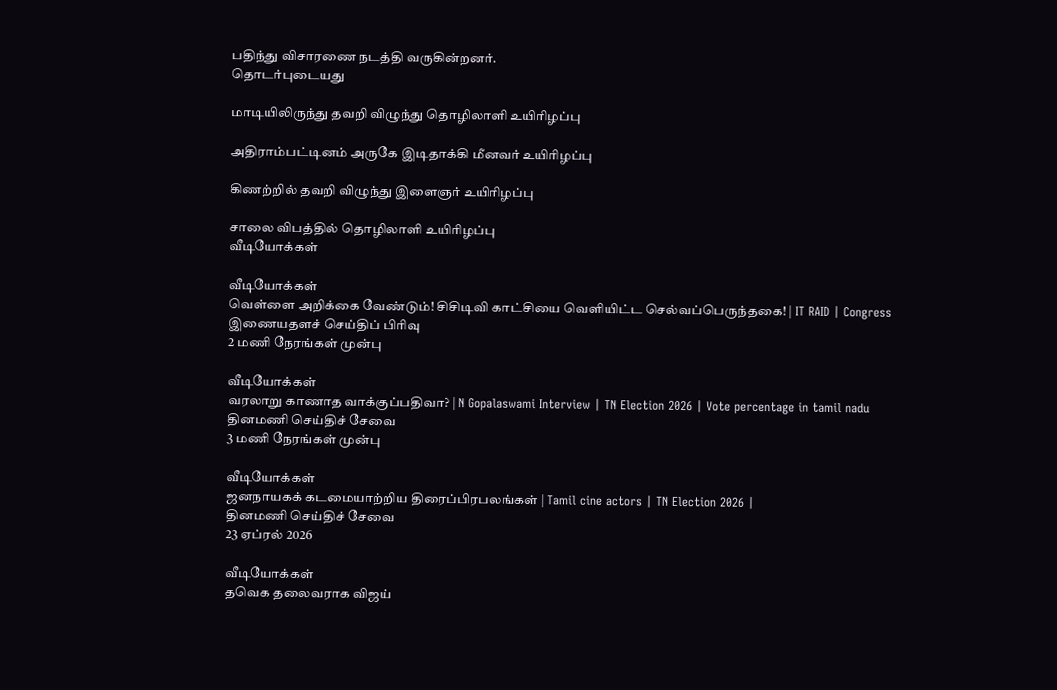பதிந்து விசாரணை நடத்தி வருகின்றனர்.
தொடர்புடையது

மாடியிலிருந்து தவறி விழுந்து தொழிலாளி உயிரிழப்பு

அதிராம்பட்டினம் அருகே இடிதாக்கி மீனவர் உயிரிழப்பு

கிணற்றில் தவறி விழுந்து இளைஞர் உயிரிழப்பு

சாலை விபத்தில் தொழிலாளி உயிரிழப்பு
வீடியோக்கள்

வீடியோக்கள்
வெள்ளை அறிக்கை வேண்டும்! சிசிடிவி காட்சியை வெளியிட்ட செல்வப்பெருந்தகை! | IT RAID | Congress
இணையதளச் செய்திப் பிரிவு
2 மணி நேரங்கள் முன்பு

வீடியோக்கள்
வரலாறு காணாத வாக்குப்பதிவா? | N Gopalaswami Interview | TN Election 2026 | Vote percentage in tamil nadu
தினமணி செய்திச் சேவை
3 மணி நேரங்கள் முன்பு

வீடியோக்கள்
ஜனநாயகக் கடமையாற்றிய திரைப்பிரபலங்கள் | Tamil cine actors | TN Election 2026 |
தினமணி செய்திச் சேவை
23 ஏப்ரல் 2026

வீடியோக்கள்
தவெக தலைவராக விஜய்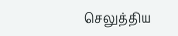செலுத்திய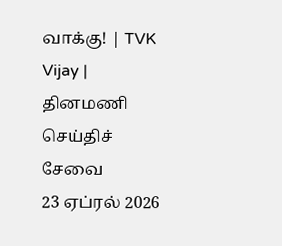வாக்கு! | TVK Vijay |
தினமணி செய்திச் சேவை
23 ஏப்ரல் 2026